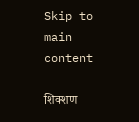Skip to main content

शिक्शण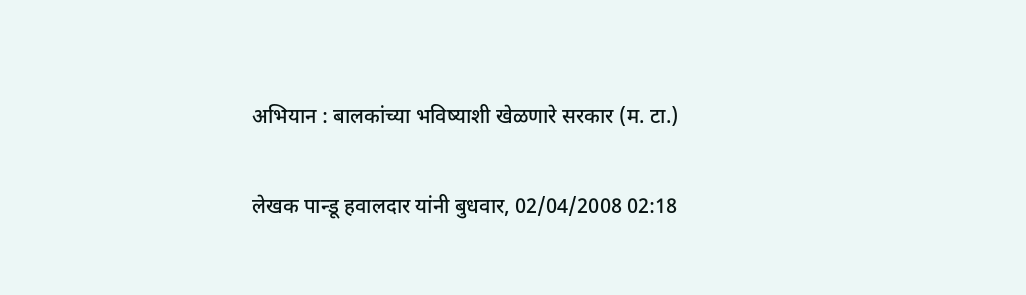अभियान : बालकांच्या भविष्याशी खेळणारे सरकार (म. टा.)

लेखक पान्डू हवालदार यांनी बुधवार, 02/04/2008 02:18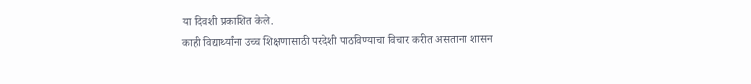या दिवशी प्रकाशित केले.
काही विद्यार्थ्यांना उच्च शिक्षणासाठी परदेशी पाठविण्याचा विचार करीत असताना शासन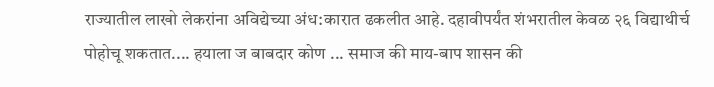राज्यातील लाखो लेकरांना अविद्येच्या अंध:कारात ढकलीत आहे. दहावीपर्यंत शंभरातील केवळ २६ विद्याथीर्च पोहोचू शकतात.... हयाला ज बाबदार कोण ... समाज की माय-बाप शासन की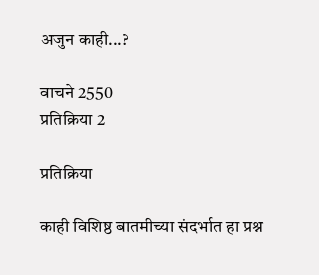अजुन काही...?

वाचने 2550
प्रतिक्रिया 2

प्रतिक्रिया

काही विशिष्ठ बातमीच्या संदर्भात हा प्रश्न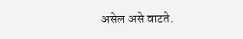असेल असे वाटते.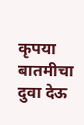कृपया बातमीचा दुवा देऊ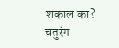शकाल का? चतुरंग